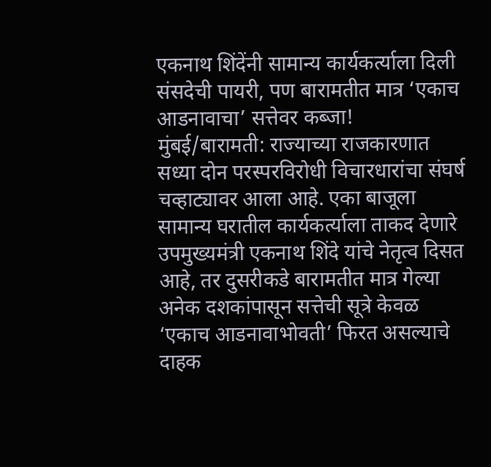एकनाथ शिंदेंनी सामान्य कार्यकर्त्याला दिली संसदेची पायरी, पण बारामतीत मात्र ‘एकाच आडनावाचा’ सत्तेवर कब्जा!
मुंबई/बारामती: राज्याच्या राजकारणात सध्या दोन परस्परविरोधी विचारधारांचा संघर्ष चव्हाट्यावर आला आहे. एका बाजूला सामान्य घरातील कार्यकर्त्याला ताकद देणारे उपमुख्यमंत्री एकनाथ शिंदे यांचे नेतृत्व दिसत आहे, तर दुसरीकडे बारामतीत मात्र गेल्या अनेक दशकांपासून सत्तेची सूत्रे केवळ ‘एकाच आडनावाभोवती’ फिरत असल्याचे दाहक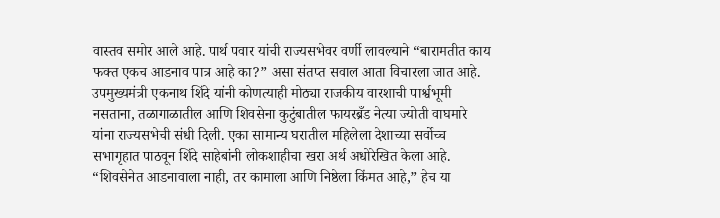वास्तव समोर आले आहे. पार्थ पवार यांची राज्यसभेवर वर्णी लावल्याने “बारामतीत काय फक्त एकच आडनाव पात्र आहे का?” असा संतप्त सवाल आता विचारला जात आहे.
उपमुख्यमंत्री एकनाथ शिंदे यांनी कोणत्याही मोठ्या राजकीय वारशाची पार्श्वभूमी नसताना, तळागाळातील आणि शिवसेना कुटुंबातील फायरब्रँड नेत्या ज्योती वाघमारे यांना राज्यसभेची संधी दिली. एका सामान्य घरातील महिलेला देशाच्या सर्वोच्च सभागृहात पाठवून शिंदे साहेबांनी लोकशाहीचा खरा अर्थ अधोरेखित केला आहे. “शिवसेनेत आडनावाला नाही, तर कामाला आणि निष्ठेला किंमत आहे,” हेच या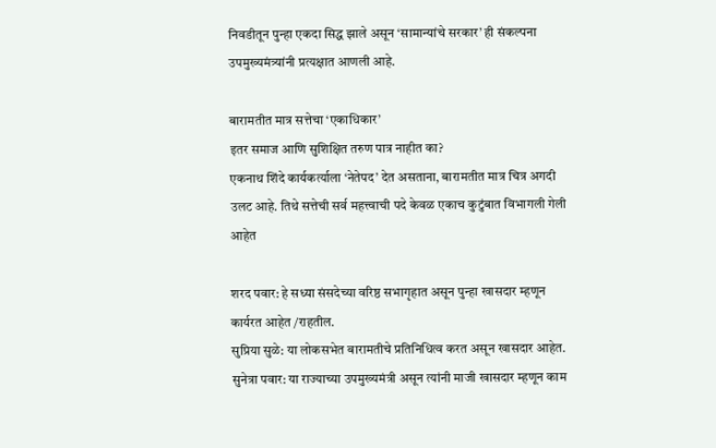निवडीतून पुन्हा एकदा सिद्ध झाले असून ‘सामान्यांचे सरकार’ ही संकल्पना उपमुख्यमंत्र्यांनी प्रत्यक्षात आणली आहे.

बारामतीत मात्र सत्तेचा ‘एकाधिकार’
इतर समाज आणि सुशिक्षित तरुण पात्र नाहीत का?
एकनाथ शिंदे कार्यकर्त्याला ‘नेतेपद’ देत असताना, बारामतीत मात्र चित्र अगदी उलट आहे. तिथे सत्तेची सर्व महत्त्वाची पदे केवळ एकाच कुटुंबात विभागली गेली आहेत

शरद पवार: हे सध्या संसदेच्या वरिष्ठ सभागृहात असून पुन्हा खासदार म्हणून कार्यरत आहेत /राहतील.
सुप्रिया सुळे: या लोकसभेत बारामतीचे प्रतिनिधित्व करत असून खासदार आहेत.
सुनेत्रा पवार: या राज्याच्या उपमुख्यमंत्री असून त्यांनी माजी खासदार म्हणून काम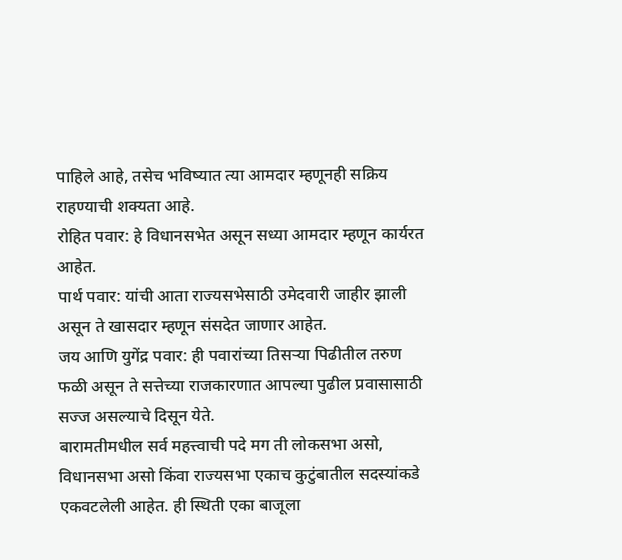पाहिले आहे, तसेच भविष्यात त्या आमदार म्हणूनही सक्रिय राहण्याची शक्यता आहे.
रोहित पवार: हे विधानसभेत असून सध्या आमदार म्हणून कार्यरत आहेत.
पार्थ पवार: यांची आता राज्यसभेसाठी उमेदवारी जाहीर झाली असून ते खासदार म्हणून संसदेत जाणार आहेत.
जय आणि युगेंद्र पवार: ही पवारांच्या तिसऱ्या पिढीतील तरुण फळी असून ते सत्तेच्या राजकारणात आपल्या पुढील प्रवासासाठी सज्ज असल्याचे दिसून येते.
बारामतीमधील सर्व महत्त्वाची पदे मग ती लोकसभा असो, विधानसभा असो किंवा राज्यसभा एकाच कुटुंबातील सदस्यांकडे एकवटलेली आहेत. ही स्थिती एका बाजूला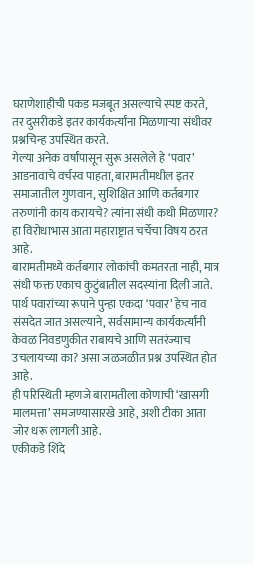घराणेशाहीची पकड मजबूत असल्याचे स्पष्ट करते, तर दुसरीकडे इतर कार्यकर्त्यांना मिळणाऱ्या संधीवर प्रश्नचिन्ह उपस्थित करते.
गेल्या अनेक वर्षांपासून सुरू असलेले हे ‘पवार’ आडनावाचे वर्चस्व पाहता, बारामतीमधील इतर समाजातील गुणवान, सुशिक्षित आणि कर्तबगार तरुणांनी काय करायचे? त्यांना संधी कधी मिळणार?
हा विरोधाभास आता महाराष्ट्रात चर्चेचा विषय ठरत आहे.
बारामतीमध्ये कर्तबगार लोकांची कमतरता नाही, मात्र संधी फक्त एकाच कुटुंबातील सदस्यांना दिली जाते. पार्थ पवारांच्या रूपाने पुन्हा एकदा ‘पवार’ हेच नाव संसदेत जात असल्याने, सर्वसामान्य कार्यकर्त्यांनी केवळ निवडणुकीत राबायचे आणि सतरंज्याच उचलायच्या का? असा जळजळीत प्रश्न उपस्थित होत आहे.
ही परिस्थिती म्हणजे बारामतीला कोणाची ‘खासगी मालमत्ता’ समजण्यासारखे आहे, अशी टीका आता जोर धरू लागली आहे.
एकीकडे शिंदे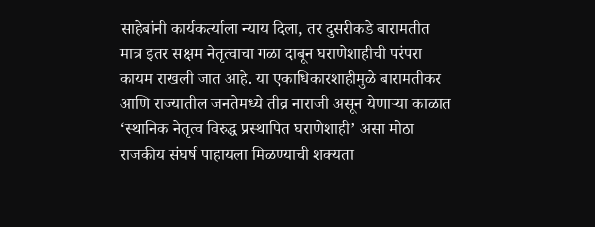साहेबांनी कार्यकर्त्याला न्याय दिला, तर दुसरीकडे बारामतीत मात्र इतर सक्षम नेतृत्वाचा गळा दाबून घराणेशाहीची परंपरा कायम राखली जात आहे. या एकाधिकारशाहीमुळे बारामतीकर आणि राज्यातील जनतेमध्ये तीव्र नाराजी असून येणाऱ्या काळात ‘स्थानिक नेतृत्व विरुद्ध प्रस्थापित घराणेशाही’ असा मोठा राजकीय संघर्ष पाहायला मिळण्याची शक्यता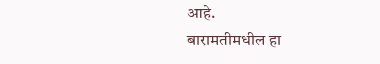आहे.
बारामतीमधील हा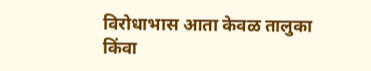विरोधाभास आता केवळ तालुका किंवा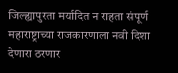जिल्ह्यापुरता मर्यादित न राहता संपूर्ण महाराष्ट्राच्या राजकारणाला नवी दिशा देणारा ठरणार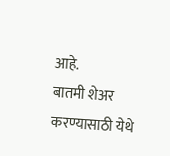आहे.
बातमी शेअर करण्यासाठी येथे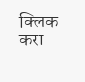क्लिक करा